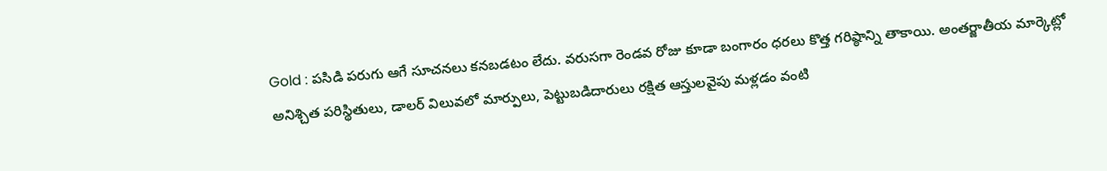Gold : పసిడి పరుగు ఆగే సూచనలు కనబడటం లేదు. వరుసగా రెండవ రోజు కూడా బంగారం ధరలు కొత్త గరిష్ఠాన్ని తాకాయి. అంతర్జాతీయ మార్కెట్లో అనిశ్చిత పరిస్థితులు, డాలర్ విలువలో మార్పులు, పెట్టుబడిదారులు రక్షిత ఆస్తులవైపు మళ్లడం వంటి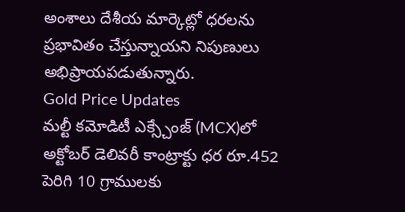అంశాలు దేశీయ మార్కెట్లో ధరలను ప్రభావితం చేస్తున్నాయని నిపుణులు అభిప్రాయపడుతున్నారు.
Gold Price Updates
మల్టీ కమోడిటీ ఎక్స్చేంజ్ (MCX)లో అక్టోబర్ డెలివరీ కాంట్రాక్టు ధర రూ.452 పెరిగి 10 గ్రాములకు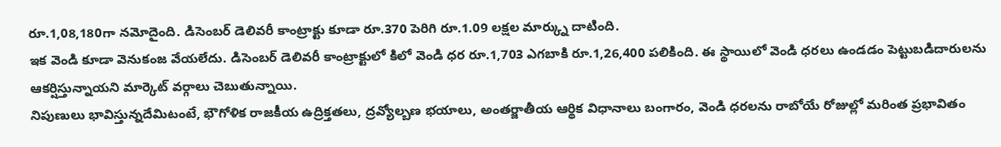రూ.1,08,180గా నమోదైంది. డిసెంబర్ డెలివరీ కాంట్రాక్టు కూడా రూ.370 పెరిగి రూ.1.09 లక్షల మార్క్ను దాటింది.
ఇక వెండి కూడా వెనుకంజ వేయలేదు. డిసెంబర్ డెలివరీ కాంట్రాక్టులో కిలో వెండి ధర రూ.1,703 ఎగబాకి రూ.1,26,400 పలికింది. ఈ స్థాయిలో వెండి ధరలు ఉండడం పెట్టుబడిదారులను ఆకర్షిస్తున్నాయని మార్కెట్ వర్గాలు చెబుతున్నాయి.
నిపుణులు భావిస్తున్నదేమిటంటే, భౌగోళిక రాజకీయ ఉద్రిక్తతలు, ద్రవ్యోల్బణ భయాలు, అంతర్జాతీయ ఆర్థిక విధానాలు బంగారం, వెండి ధరలను రాబోయే రోజుల్లో మరింత ప్రభావితం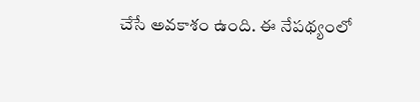చేసే అవకాశం ఉంది. ఈ నేపథ్యంలో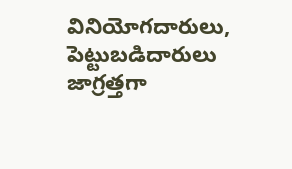వినియోగదారులు, పెట్టుబడిదారులు జాగ్రత్తగా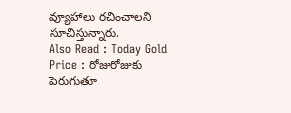వ్యూహాలు రచించాలని సూచిస్తున్నారు.
Also Read : Today Gold Price : రోజురోజుకు పెరుగుతూ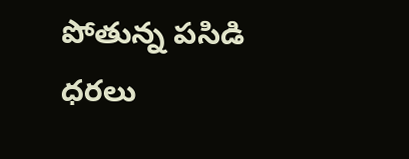పోతున్న పసిడి ధరలు